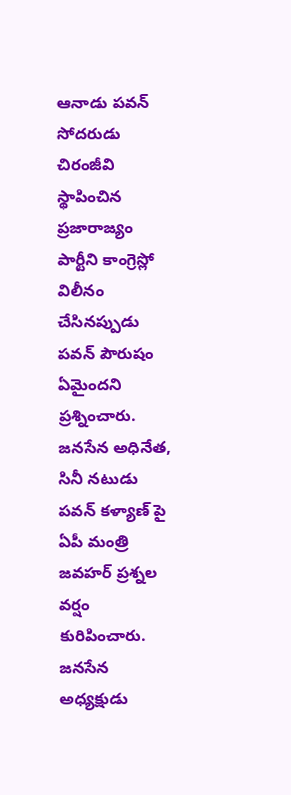ఆనాడు పవన్ సోదరుడు చిరంజీవి స్థాపించిన ప్రజారాజ్యం పార్టీని కాంగ్రెస్లో విలీనం చేసినప్పుడు పవన్ పౌరుషం ఏమైందని ప్రశ్నించారు.
జనసేన అధినేత, సినీ నటుడు పవన్ కళ్యాణ్ పై ఏపీ మంత్రి జవహర్ ప్రశ్నల వర్షం కురిపించారు. జనసేన అధ్యక్షుడు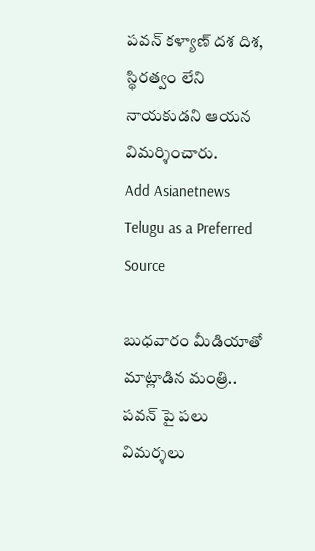పవన్ కళ్యాణ్ దశ దిశ, స్థిరత్వం లేని నాయకుడని ఆయన విమర్శించారు.
Add Asianetnews Telugu as a Preferred Source

బుధవారం మీడియాతో మాట్లాడిన మంత్రి.. పవన్ పై పలు విమర్శలు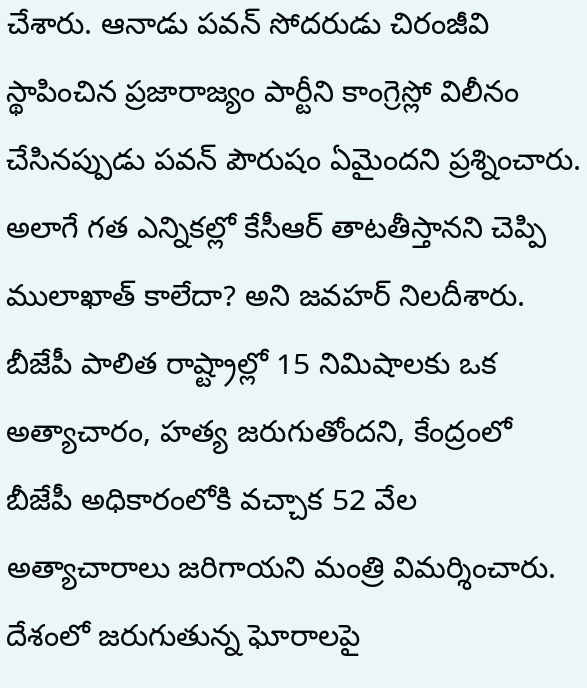చేశారు. ఆనాడు పవన్ సోదరుడు చిరంజీవి స్థాపించిన ప్రజారాజ్యం పార్టీని కాంగ్రెస్లో విలీనం చేసినప్పుడు పవన్ పౌరుషం ఏమైందని ప్రశ్నించారు. అలాగే గత ఎన్నికల్లో కేసీఆర్ తాటతీస్తానని చెప్పి ములాఖాత్ కాలేదా? అని జవహర్ నిలదీశారు. బీజేపీ పాలిత రాష్ట్రాల్లో 15 నిమిషాలకు ఒక అత్యాచారం, హత్య జరుగుతోందని, కేంద్రంలో బీజేపీ అధికారంలోకి వచ్చాక 52 వేల అత్యాచారాలు జరిగాయని మంత్రి విమర్శించారు. దేశంలో జరుగుతున్న ఘోరాలపై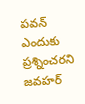పవన్ ఎందుకు ప్రశ్నించరని జవహర్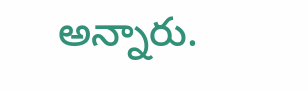అన్నారు.